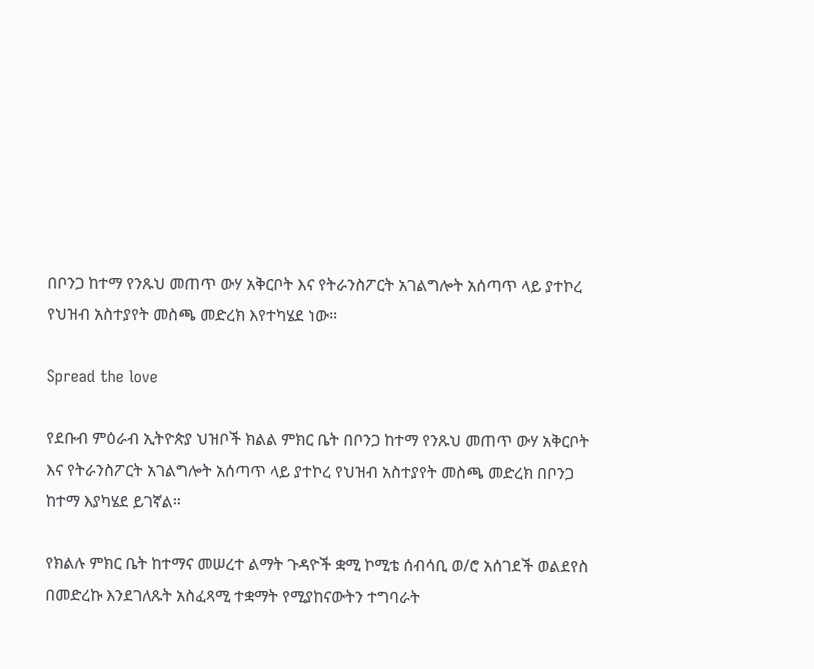በቦንጋ ከተማ የንጹህ መጠጥ ውሃ አቅርቦት እና የትራንስፖርት አገልግሎት አሰጣጥ ላይ ያተኮረ የህዝብ አስተያየት መስጫ መድረክ እየተካሄደ ነው።

Spread the love

የደቡብ ምዕራብ ኢትዮጵያ ህዝቦች ክልል ምክር ቤት በቦንጋ ከተማ የንጹህ መጠጥ ውሃ አቅርቦት እና የትራንስፖርት አገልግሎት አሰጣጥ ላይ ያተኮረ የህዝብ አስተያየት መስጫ መድረክ በቦንጋ ከተማ እያካሄደ ይገኛል።

የክልሉ ምክር ቤት ከተማና መሠረተ ልማት ጉዳዮች ቋሚ ኮሚቴ ሰብሳቢ ወ/ሮ አሰገደች ወልደየስ በመድረኩ እንደገለጹት አስፈጻሚ ተቋማት የሚያከናውትን ተግባራት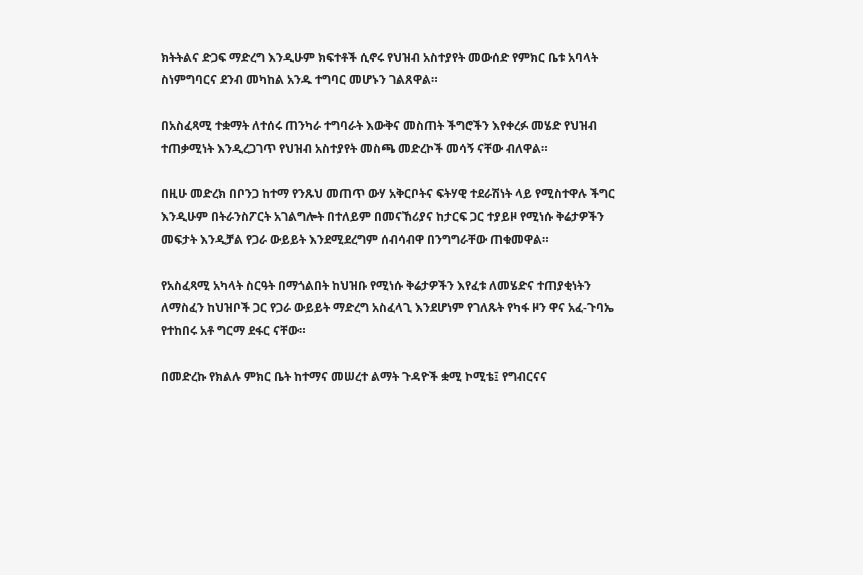ክትትልና ድጋፍ ማድረግ እንዲሁም ክፍተቶች ሲኖሩ የህዝብ አስተያየት መውሰድ የምክር ቤቱ አባላት ስነምግባርና ደንብ መካከል አንዱ ተግባር መሆኑን ገልጸዋል።

በአስፈጻሚ ተቋማት ለተሰሩ ጠንካራ ተግባራት እውቅና መስጠት ችግሮችን እየቀረፉ መሄድ የህዝብ ተጠቃሚነት እንዲረጋገጥ የህዝብ አስተያየት መስጫ መድረኮች መሳኝ ናቸው ብለዋል።

በዚሁ መድረክ በቦንጋ ከተማ የንጹህ መጠጥ ውሃ አቅርቦትና ፍትሃዊ ተደራሽነት ላይ የሚስተዋሉ ችግር እንዲሁም በትራንስፖርት አገልግሎት በተለይም በመናኸሪያና ከታርፍ ጋር ተያይዞ የሚነሱ ቅሬታዎችን መፍታት እንዲቻል የጋራ ውይይት እንደሚደረግም ሰብሳብዋ በንግግራቸው ጠቁመዋል።

የአስፈጻሚ አካላት ስርዓት በማጎልበት ከህዝቡ የሚነሱ ቅሬታዎችን እየፈቱ ለመሄድና ተጠያቂነትን ለማስፈን ከህዝቦች ጋር የጋራ ውይይት ማድረግ አስፈላጊ እንደሆነም የገለጹት የካፋ ዞን ዋና አፈ-ጉባኤ የተከበሩ አቶ ግርማ ደፋር ናቸው።

በመድረኩ የክልሉ ምክር ቤት ከተማና መሠረተ ልማት ጉዳዮች ቋሚ ኮሚቴ፤ የግብርናና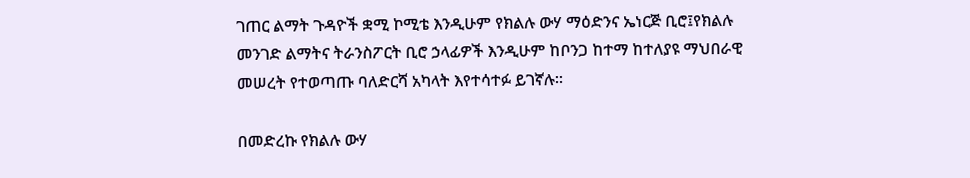ገጠር ልማት ጉዳዮች ቋሚ ኮሚቴ እንዲሁም የክልሉ ውሃ ማዕድንና ኤነርጅ ቢሮ፤የክልሉ መንገድ ልማትና ትራንስፖርት ቢሮ ኃላፊዎች እንዲሁም ከቦንጋ ከተማ ከተለያዩ ማህበራዊ መሠረት የተወጣጡ ባለድርሻ አካላት እየተሳተፉ ይገኛሉ።

በመድረኩ የክልሉ ውሃ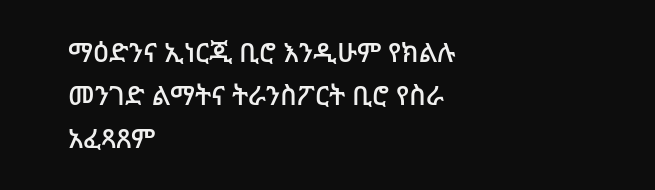ማዕድንና ኢነርጂ ቢሮ እንዲሁም የክልሉ መንገድ ልማትና ትራንስፖርት ቢሮ የስራ አፈጻጸም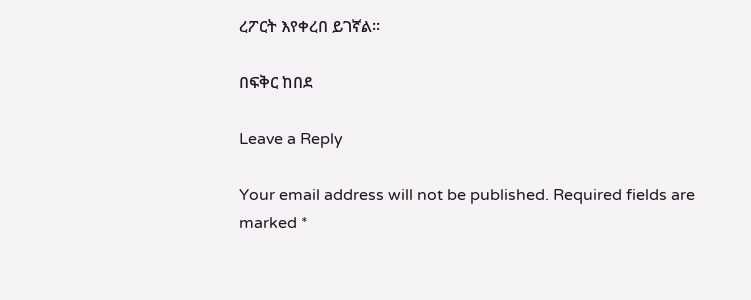ረፖርት እየቀረበ ይገኛል።

በፍቅር ከበደ

Leave a Reply

Your email address will not be published. Required fields are marked *